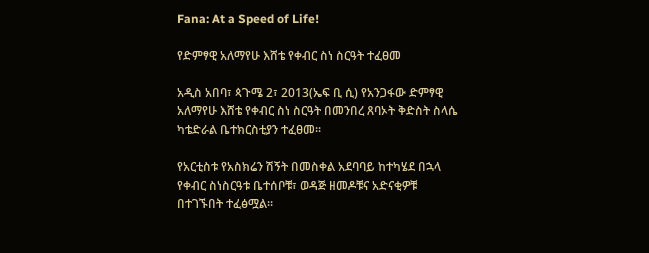Fana: At a Speed of Life!

የድምፃዊ አለማየሁ እሸቴ የቀብር ስነ ስርዓት ተፈፀመ

አዲስ አበባ፣ ጳጉሜ 2፣ 2013(ኤፍ ቢ ሲ) የአንጋፋው ድምፃዊ አለማየሁ እሸቴ የቀብር ስነ ስርዓት በመንበረ ጸባኦት ቅድስት ስላሴ ካቴድራል ቤተክርስቲያን ተፈፀመ፡፡

የአርቲስቱ የአስክሬን ሽኝት በመስቀል አደባባይ ከተካሄደ በኋላ የቀብር ስነስርዓቱ ቤተሰቦቹ፣ ወዳጅ ዘመዶቹና አድናቂዎቹ በተገኙበት ተፈፅሟል፡፡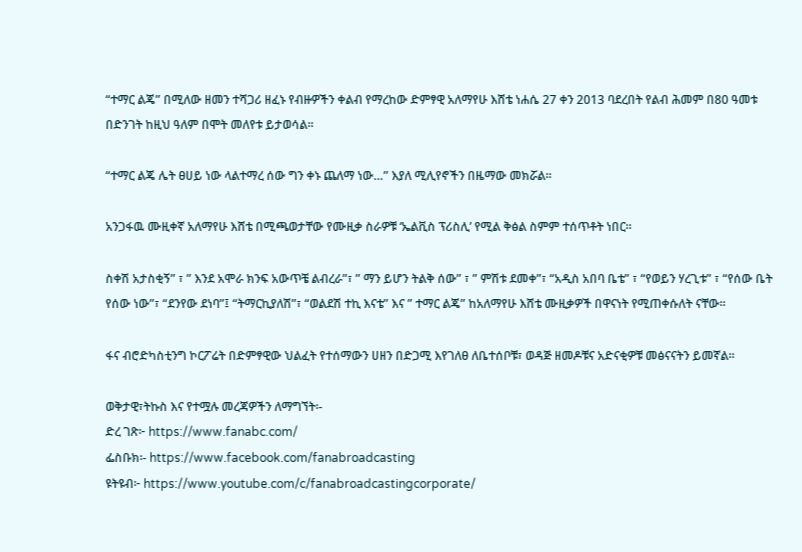“ተማር ልጄ” በሚለው ዘመን ተሻጋሪ ዘፈኑ የብዙዎችን ቀልብ የማረከው ድምፃዊ አለማየሁ እሸቴ ነሐሴ 27 ቀን 2013 ባደረበት የልብ ሕመም በ80 ዓመቱ በድንገት ከዚህ ዓለም በሞት መለየቱ ይታወሳል፡፡

“ተማር ልጄ ሌት ፀሀይ ነው ላልተማረ ሰው ግን ቀኑ ጨለማ ነው…” እያለ ሚሊየኖችን በዜማው መክሯል።

አንጋፋዉ ሙዚቀኛ አለማየሁ እሸቴ በሚጫወታቸው የሙዚቃ ስራዎቹ ‘ኤልቪስ ፕሪስሊ’ የሚል ቅፅል ስምም ተሰጥቶት ነበር።

ስቀሽ አታስቂኝ” ፣ ” እንደ አሞራ ክንፍ አውጥቼ ልብረራ”፣ ” ማን ይሆን ትልቅ ሰው” ፣ ” ምሽቱ ደመቀ”፣ “አዲስ አበባ ቤቴ” ፣ “የወይን ሃረጊቱ” ፣ “የሰው ቤት የሰው ነው”፣ “ደንየው ደነባ”፤ “ትማርኪያለሽ”፣ “ወልደሽ ተኪ እናቴ” እና ” ተማር ልጄ” ከአለማየሁ እሸቴ ሙዚቃዎች በዋናነት የሚጠቀሱለት ናቸው።

ፋና ብሮድካስቲንግ ኮርፖሬት በድምፃዊው ህልፈት የተሰማውን ሀዘን በድጋሚ እየገለፀ ለቤተሰቦቹ፣ ወዳጅ ዘመዶቹና አድናቂዎቹ መፅናናትን ይመኛል።

ወቅታዊ፣ትኩስ እና የተሟሉ መረጃዎችን ለማግኘት፡-
ድረ ገጽ፦ https://www.fanabc.com/
ፌስቡክ፡- https://www.facebook.com/fanabroadcasting
ዩትዩብ፦ https://www.youtube.com/c/fanabroadcastingcorporate/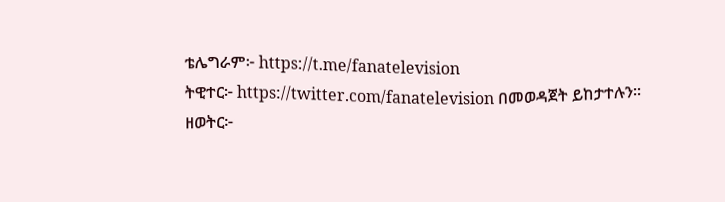ቴሌግራም፦ https://t.me/fanatelevision
ትዊተር፦ https://twitter.com/fanatelevision በመወዳጀት ይከታተሉን፡፡
ዘወትር፦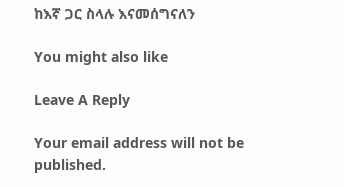ከእኛ ጋር ስላሉ እናመሰግናለን

You might also like

Leave A Reply

Your email address will not be published.